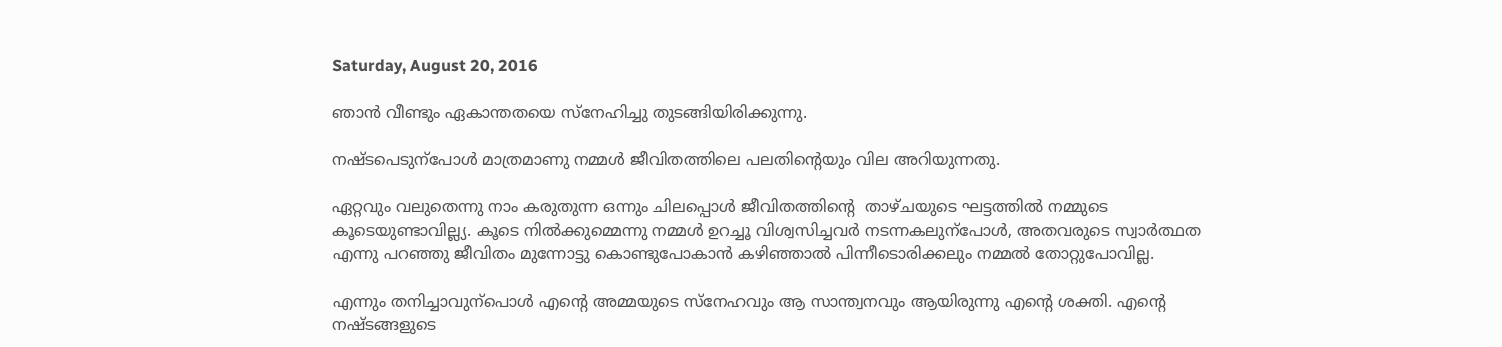Saturday, August 20, 2016

ഞാന്‍ വീണ്ടും ഏകാന്തതയെ സ്നേഹിച്ചു തുടങ്ങിയിരിക്കുന്നു.

നഷ്ടപെടുന്പോള്‍ മാത്രമാണു നമ്മള്‍ ജീവിതത്തിലെ പലതിന്റെയും വില അറിയുന്നതു.

ഏറ്റവും വലുതെന്നു നാം കരുതുന്ന ഒന്നും ചിലപ്പൊള്‍ ജീവിതത്തിന്റെ  താഴ്ചയുടെ ഘട്ടത്തില്‍ നമ്മുടെ കൂടെയുണ്ടാവില്ല്യ. കൂടെ നില്‍ക്കുമ്മെന്നു നമ്മള്‍ ഉറച്ചൂ വിശ്വസിച്ചവര്‍ നടന്നകലുന്പോള്‍, അതവരുടെ സ്വാര്‍ത്ഥത എന്നു പറഞ്ഞു ജീവിതം മുന്നോട്ടു കൊണ്ടുപോകാന്‍ കഴിഞ്ഞാല്‍ പിന്നീടൊരിക്കലും നമ്മല്‍ തോറ്റുപോവില്ല.

എന്നും തനിച്ചാവുന്പൊള്‍ എന്റെ അമ്മയുടെ സ്നേഹവും ആ സാന്ത്വനവും ആയിരുന്നു എന്റെ ശക്തി. എന്റെ നഷ്ടങ്ങളുടെ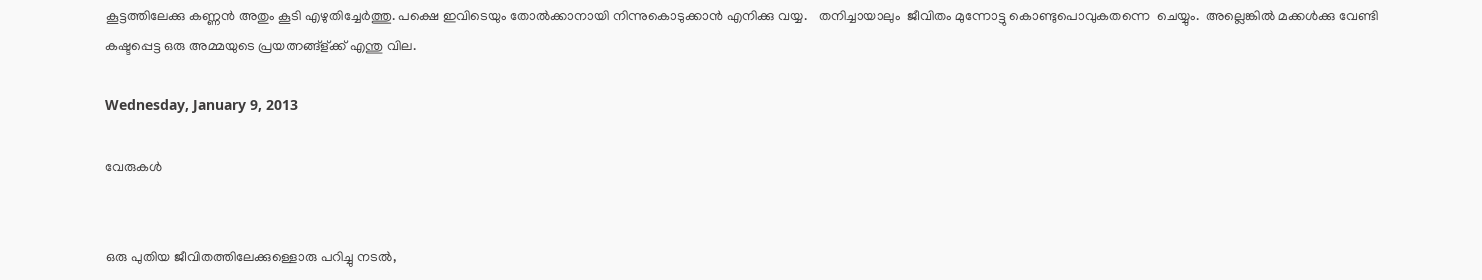കൂട്ടത്തിലേക്കു കണ്ണന്‍ അതും കൂടി എഴുതിച്ചേര്‍ത്തു. പക്ഷെ ഇവിടെയും തോല്‍ക്കാനായി നിന്നുകൊടുക്കാന്‍ എനിക്കു വയ്യ.   തനിച്ചായാലും  ജീവിതം മുന്നോട്ടു കൊണ്ടുപൊവുകതന്നെ  ചെയ്യും.  അല്ലെങ്കില്‍ മക്കള്‍ക്കു വേണ്ടി  കഷ്ടപ്പെട്ട ഒരു അമ്മയുടെ പ്രയത്നങ്ങ്ള്ക്ക് എന്തു വില.

Wednesday, January 9, 2013

വേരുകള്‍


ഒരു പുതിയ ജീവിതത്തിലേക്കുള്ളൊരു പറിച്ചു നടല്‍,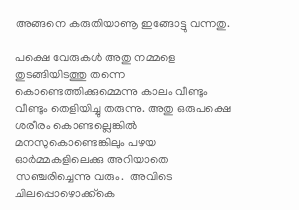അങ്ങനെ കരുതിയാണൂ ഇങ്ങോട്ടു വന്നതു.

പക്ഷെ വേരുകള്‍ അതു നമ്മളെ തുടങ്ങിയിടത്തു തന്നെ കൊണ്ടെത്തിക്കുമ്മെന്നു കാലം വീണ്ടും വീണ്ടും തെളിയിച്ചു തരുന്നു. അതു ഒരുപക്ഷെ ശരീരം കൊണ്ടല്ലെങ്കില്‍ മനസുകൊണ്ടെങ്കിലും പഴയ ഓര്‍മ്മകളിലെക്കു അറിയാതെ സഞ്ചരിച്ചെന്നു വരും.  അവിടെ ചിലപ്പൊഴൊക്ക്കെ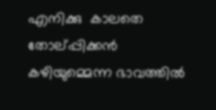എനിക്കു  കാലതെ തോല്പ്പിക്കന്‍ കഴിയുമ്മെന്ന ഭാവത്തില്‍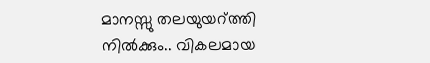മാനസ്സു തലയുയറ്‌ത്തി നില്‍ക്കും.. വികലമായ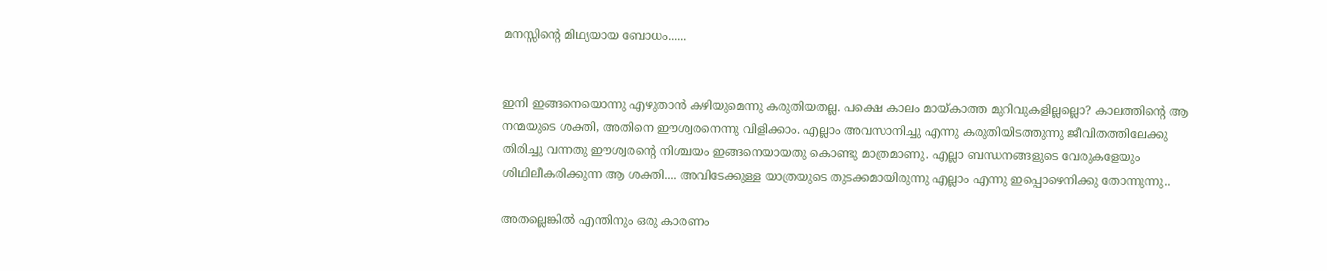മനസ്സിന്റെ മിഥ്യയായ ബോധം......


ഇനി ഇങ്ങനെയൊന്നു എഴുതാന്‍ കഴിയുമെന്നു കരുതിയതല്ല. പക്ഷെ കാലം മായ്കാത്ത മുറിവുകളില്ലല്ലൊ? കാലത്തിന്റെ ആ നന്മയുടെ ശക്തി, അതിനെ ഈശ്വരനെന്നു വിളിക്കാം. എല്ലാം അവസാനിച്ചു എന്നു കരുതിയിടത്തുന്നു ജീവിതത്തിലേക്കു തിരിച്ചു വന്നതു ഈശ്വരന്റെ നിശ്ചയം ഇങ്ങനെയായതു കൊണ്ടു മാത്രമാണു. എല്ലാ ബന്ധനങ്ങളുടെ വേരുകളേയും ശിഥിലീകരിക്കുന്ന ആ ശക്തി.... അവിടേക്കുള്ള യാത്രയുടെ തുടക്കമായിരുന്നു എല്ലാം എന്നു ഇപ്പൊഴെനിക്കു തോന്നുന്നു..

അതല്ലെങ്കില്‍ എന്തിനും ഒരു കാരണം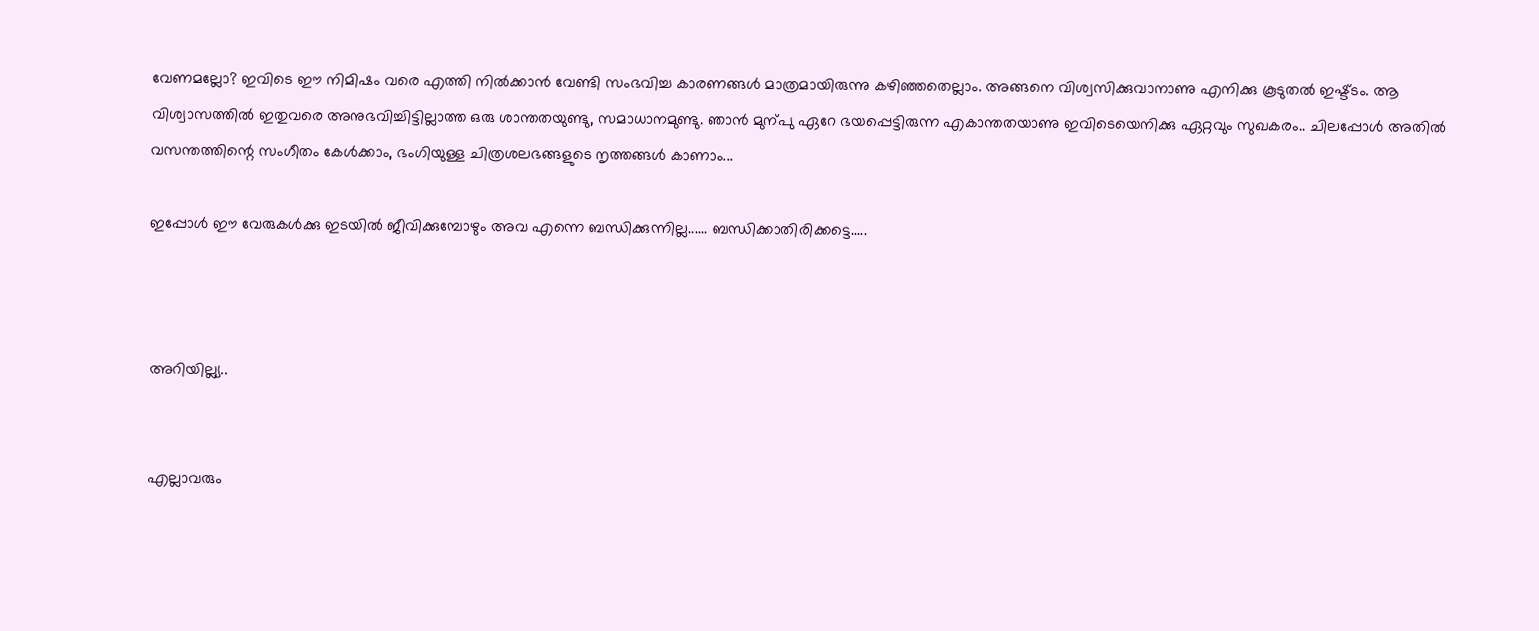വേണമല്ലോ? ഇവിടെ ഈ നിമിഷം വരെ എത്തി നില്‍ക്കാന്‍ വേണ്ടി സംഭവിച്ച കാരണങ്ങള്‍ മാത്രമായിരുന്നു കഴിഞ്ഞതെല്ലാം. അങ്ങനെ വിശ്വസിക്കുവാനാണു എനിക്കു കൂടുതല്‍ ഇഷ്ട്ടം. ആ വിശ്വാസത്തില്‍ ഇതുവരെ അനുഭവിച്ചിട്ടില്ലാത്ത ഒരു ശാന്തതയുണ്ടു, സമാധാനമുണ്ടു. ഞാന്‍ മുന്പു ഏറേ ഭയപ്പെട്ടിരുന്ന എകാന്തതയാണു ഇവിടെയെനിക്കു ഏറ്റവും സുഖകരം.. ചിലപ്പോള്‍ അതില്‍ വസന്തത്തിന്റെ സംഗീതം കേള്‍ക്കാം, ഭംഗിയുള്ള ചിത്രശലഭങ്ങളുടെ നൃത്തങ്ങള്‍ കാണാം...

ഇപ്പോള്‍ ഈ വേരുകള്‍ക്കു ഇടയില്‍ ജീവിക്കുമ്പോഴും അവ എന്നെ ബന്ധിക്കുന്നില്ല...... ബന്ധിക്കാതിരിക്കട്ടെ.....



അറിയില്ല്യ..


എല്ലാവരും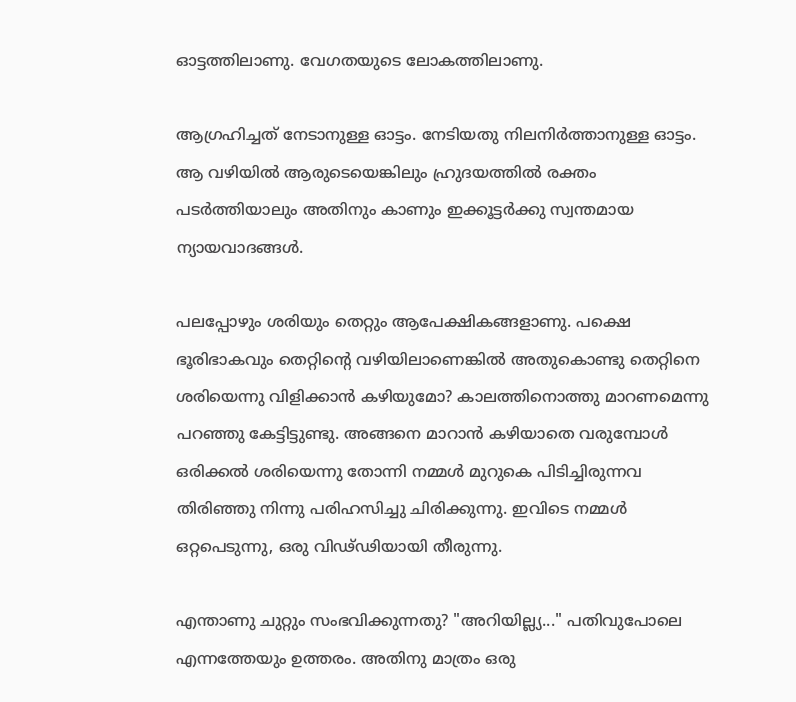ഓട്ടത്തിലാണു. വേഗതയുടെ ലോകത്തിലാണു.

ആഗ്രഹിച്ചത് നേടാനുള്ള ഓട്ടം. നേടിയതു നിലനിര്‍ത്താനുള്ള ഓട്ടം.  ആ വഴിയില്‍ ആരുടെയെങ്കിലും ഹ്രുദയത്തില്‍ രക്തം പടര്‍ത്തിയാലും അതിനും കാണും ഇക്കൂട്ടര്‍ക്കു സ്വന്തമായ ന്യായവാദങ്ങള്‍.

പലപ്പോഴും ശരിയും തെറ്റും ആപേക്ഷികങ്ങളാണു. പക്ഷെ ഭൂരിഭാകവും തെറ്റിന്റെ വഴിയിലാണെങ്കില്‍ അതുകൊണ്ടു തെറ്റിനെ ശരിയെന്നു വിളിക്കാന്‍ കഴിയുമോ? കാലത്തിനൊത്തു മാറണമെന്നു പറഞ്ഞു കേട്ടിട്ടുണ്ടു. അങ്ങനെ മാറാന്‍ കഴിയാതെ വരുമ്പോള്‍ ഒരിക്കല്‍ ശരിയെന്നു തോന്നി നമ്മള്‍ മുറുകെ പിടിച്ചിരുന്നവ തിരിഞ്ഞു നിന്നു പരിഹസിച്ചു ചിരിക്കുന്നു. ഇവിടെ നമ്മള്‍ ഒറ്റപെടുന്നു, ഒരു വിഢ്ഢിയായി തീരുന്നു.

എന്താണു ചുറ്റും സംഭവിക്കുന്നതു? "അറിയില്ല്യ..." പതിവുപോലെ എന്നത്തേയും ഉത്തരം. അതിനു മാത്രം ഒരു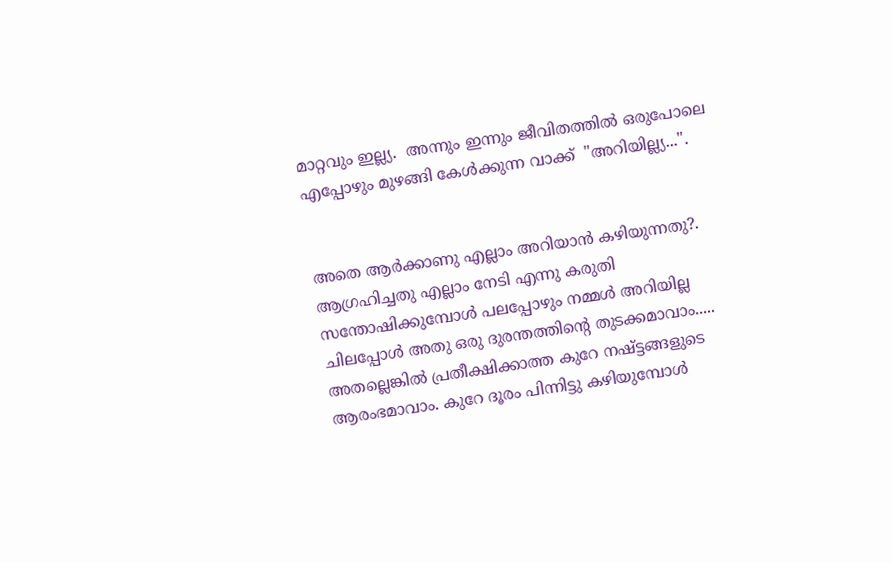മാറ്റവും ഇല്ല്യ.  അന്നും ഇന്നും ജീവിതത്തില്‍ ഒരുപോലെ എപ്പോഴും മുഴങ്ങി കേള്‍ക്കുന്ന വാക്ക്  "അറിയില്ല്യ...".


അതെ ആര്‍ക്കാണു എല്ലാം അറിയാന്‍ കഴിയുന്നതു?. ആഗ്രഹിച്ചതു എല്ലാം നേടി എന്നു കരുതി സന്തോഷിക്കുമ്പോള്‍ പലപ്പോഴും നമ്മള്‍ അറിയില്ല ചിലപ്പോള്‍ അതു ഒരു ദുരന്തത്തിന്റെ തുടക്കമാവാം..... അതല്ലെങ്കില്‍ പ്രതീക്ഷിക്കാത്ത കുറേ നഷ്ട്ടങ്ങളുടെ ആരംഭമാവാം. കുറേ ദൂരം പിന്നിട്ടു കഴിയുമ്പോള്‍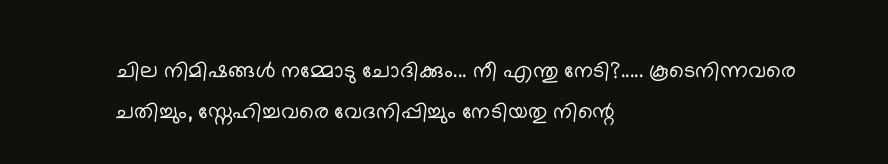ചില നിമിഷങ്ങള്‍ നമ്മോടു ചോദിക്കും... നീ എന്തു നേടി?..... കൂടെനിന്നവരെ ചതിച്ചും, സ്നേഹിച്ചവരെ വേദനിപ്പിച്ചും നേടിയതു നിന്റെ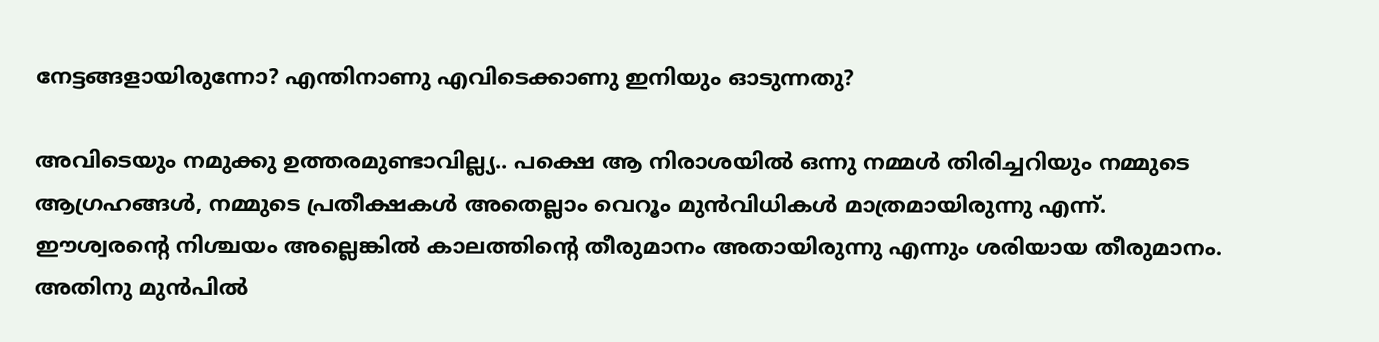നേട്ടങ്ങളായിരുന്നോ? എന്തിനാണു എവിടെക്കാണു ഇനിയും ഓടുന്നതു?

അവിടെയും നമുക്കു ഉത്തരമുണ്ടാവില്ല്യ.. പക്ഷെ ആ നിരാശയില്‍ ഒന്നു നമ്മള്‍ തിരിച്ചറിയും നമ്മുടെ ആഗ്രഹങ്ങള്‍, നമ്മുടെ പ്രതീക്ഷകള്‍ അതെല്ലാം വെറൂം മുന്‍വിധികള്‍ മാത്രമായിരുന്നു എന്ന്‌. ഈശ്വരന്റെ നിശ്ചയം അല്ലെങ്കില്‍ കാലത്തിന്റെ തീരുമാനം അതായിരുന്നു എന്നും ശരിയായ തീരുമാനം.  അതിനു മുന്‍പില്‍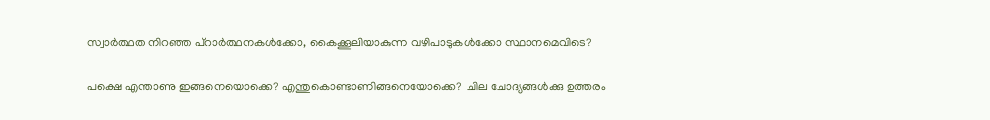സ്വാര്‍ത്ഥത നിറഞ്ഞ പ്റാര്‍ത്ഥനകള്‍ക്കോ, കൈക്കൂലിയാകുന്ന വഴിപാടുകള്‍ക്കോ സ്ഥാനമെവിടെ?

പക്ഷെ എന്താണു ഇങ്ങനെയൊക്കെ? എന്തുകൊണ്ടാണിങ്ങനെയോക്കെ?  ചില ചോദ്യങ്ങള്‍ക്കു ഉത്തരം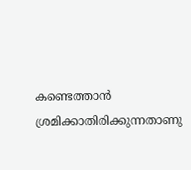കണ്ടെത്താന്‍ ശ്രമിക്കാതിരിക്കുന്നതാണു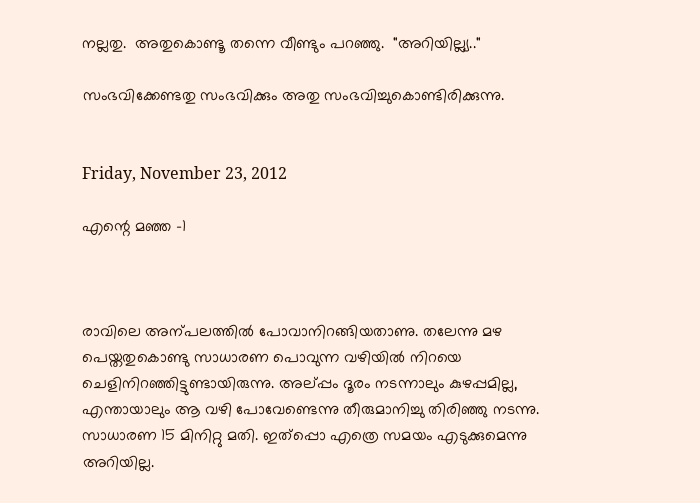നല്ലതു.  അതുകൊണ്ടൂ തന്നെ വീണ്ടും പറഞ്ഞു.  "അറിയില്ല്യ.."

സംഭവിക്കേണ്ടതു സംഭവിക്കും അതു സംഭവിച്ചുകൊണ്ടിരിക്കുന്നു.


Friday, November 23, 2012

എന്റെ മഞ്ഞ -1



രാവിലെ അന്പലത്തില്‍ പോവാനിറങ്ങിയതാണു. തലേന്നു മഴ പെയ്തതുകൊണ്ടു സാധാരണ പൊവുന്ന വഴിയില്‍ നിറയെ ചെളിനിറഞ്ഞിട്ടുണ്ടായിരുന്നു. അല്പ്പം ദൂരം നടന്നാലും കുഴപ്പമില്ല, എന്തായാലും ആ വഴി പോവേണ്ടെന്നു തീരുമാനിച്ചു തിരിഞ്ഞു നടന്നു. സാധാരണ 15 മിനിറ്റു മതി. ഇത്പ്പൊ എത്രെ സമയം എടുക്കുമെന്നു അറിയില്ല.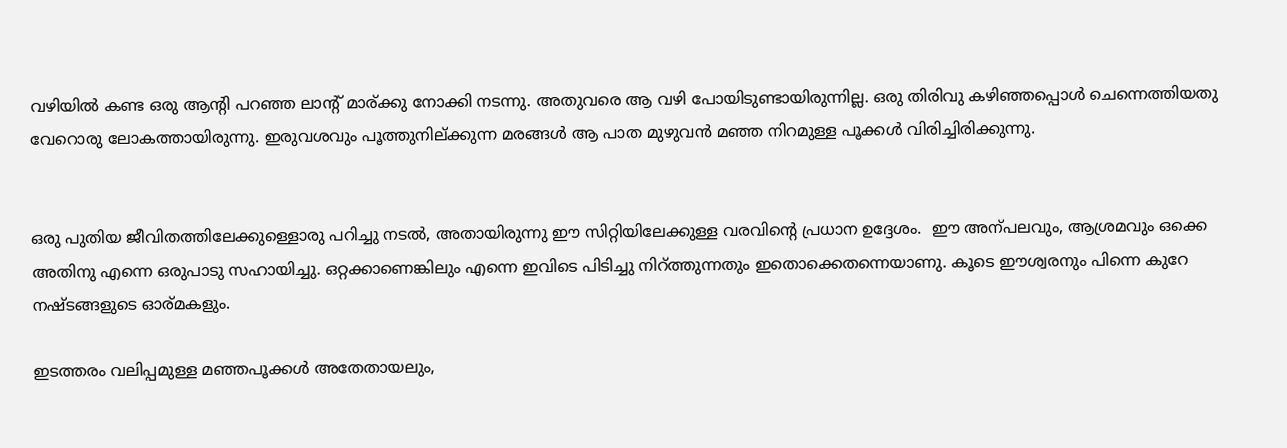വഴിയില്‍ കണ്ട ഒരു ആന്റി പറഞ്ഞ ലാന്റ് മാര്ക്കു നോക്കി നടന്നു. അതുവരെ ആ വഴി പോയിടുണ്ടായിരുന്നില്ല. ഒരു തിരിവു കഴിഞ്ഞപ്പൊള്‍ ചെന്നെത്തിയതു വേറൊരു ലോകത്തായിരുന്നു. ഇരുവശവും പൂത്തുനില്ക്കുന്ന മരങ്ങള്‍ ആ പാത മുഴുവന്‍ മഞ്ഞ നിറമുള്ള പൂക്കള്‍ വിരിച്ചിരിക്കുന്നു.


ഒരു പുതിയ ജീവിതത്തിലേക്കുള്ളൊരു പറിച്ചു നടല്‍, അതായിരുന്നു ഈ സിറ്റിയിലേക്കുള്ള വരവിന്റെ പ്രധാന ഉദ്ദേശം.  ഈ അന്പലവും, ആശ്രമവും ഒക്കെ അതിനു എന്നെ ഒരുപാടു സഹായിച്ചു. ഒറ്റക്കാണെങ്കിലും എന്നെ ഇവിടെ പിടിച്ചു നിറ്ത്തുന്നതും ഇതൊക്കെതന്നെയാണു. കൂടെ ഈശ്വരനും പിന്നെ കുറേ നഷ്ടങ്ങളുടെ ഓര്മകളും.

ഇടത്തരം വലിപ്പമുള്ള മഞ്ഞപൂക്കള്‍ അതേതായലും,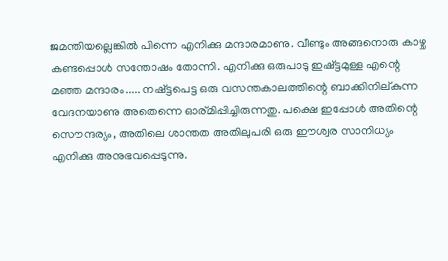ജമന്തിയല്ലെങ്കില്‍ പിന്നെ എനിക്കു മന്ദാരമാണു. വീണ്ടും അങ്ങനൊരു കാഴ്ച കണ്ടപ്പൊള്‍ സന്തോഷം തോന്നി. എനിക്കു ഒരുപാടു ഇഷ്ട്ടമുള്ള എന്റെ മഞ്ഞ മന്ദാരം..... നഷ്ട്ടപെട്ട ഒരു വസന്തകാലത്തിന്റെ ബാക്കിനില്കുന്ന വേദനയാണു അതെന്നെ ഓര്മിപ്പിച്ചിരുന്നതു. പക്ഷെ ഇപ്പോള്‍ അതിന്റെ സൌന്ദര്യം, അതിലെ ശാന്തത അതിലുപരി ഒരു ഈശ്വര സാനിധ്യം എനിക്കു അനുഭവപ്പെടുന്നു.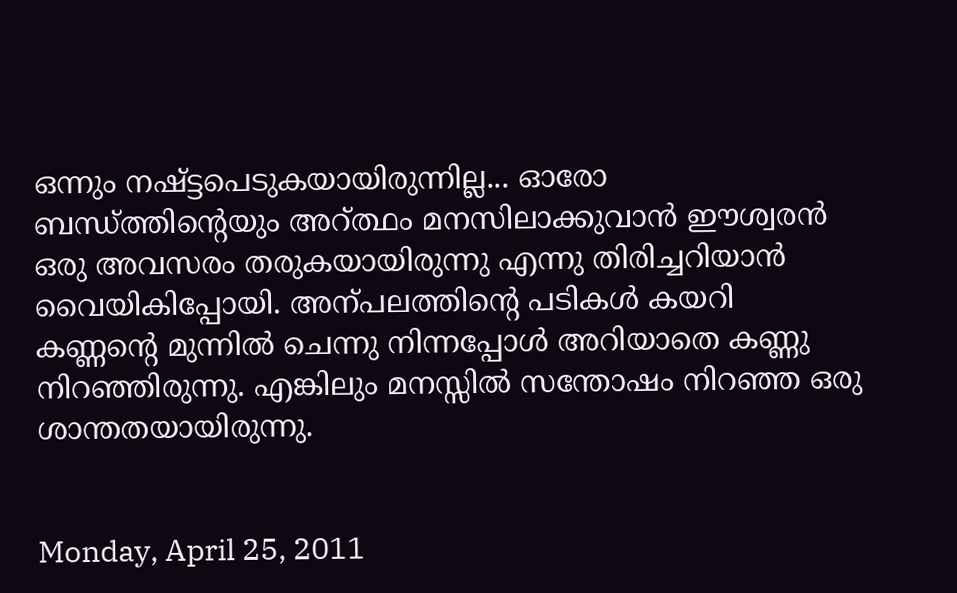ഒന്നും നഷ്ട്ടപെടുകയായിരുന്നില്ല... ഓരോ ബന്ധ്ത്തിന്റെയും അറ്‌ത്ഥം മനസിലാക്കുവാന്‍ ഈശ്വരന്‍ ഒരു അവസരം തരുകയായിരുന്നു എന്നു തിരിച്ചറിയാന്‍ വൈയികിപ്പോയി. അന്പലത്തിന്റെ പടികള്‍ കയറി കണ്ണന്റെ മുന്നില്‍ ചെന്നു നിന്നപ്പോള്‍ അറിയാതെ കണ്ണു നിറഞ്ഞിരുന്നു. എങ്കിലും മനസ്സില്‍ സന്തോഷം നിറഞ്ഞ ഒരു ശാന്തതയായിരുന്നു.


Monday, April 25, 2011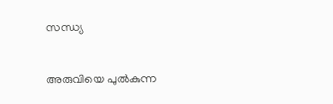സന്ധ്യ


അരുവിയെ പുല്‍കുന്ന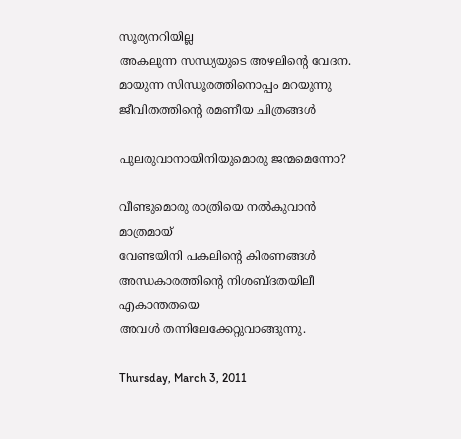സൂര്യനറിയില്ല
അകലുന്ന സന്ധ്യയുടെ അഴലിന്റെ വേദന.
മായുന്ന സിന്ധൂരത്തിനൊപ്പം മറയുന്നു
ജീവിതത്തിന്റെ രമണീയ ചിത്രങ്ങള്‍

പുലരുവാനായിനിയുമൊരു ജന്മമെന്നോ?

വീണ്ടുമൊരു രാത്രിയെ നല്‍കുവാന്‍ മാത്രമായ്
വേണ്ടയിനി പകലിന്റെ കിരണങ്ങള്‍
അന്ധകാരത്തിന്റെ നിശബ്ദതയിലീ എകാന്തതയെ
അവള്‍ തന്നിലേക്കേറ്റുവാങ്ങുന്നു.

Thursday, March 3, 2011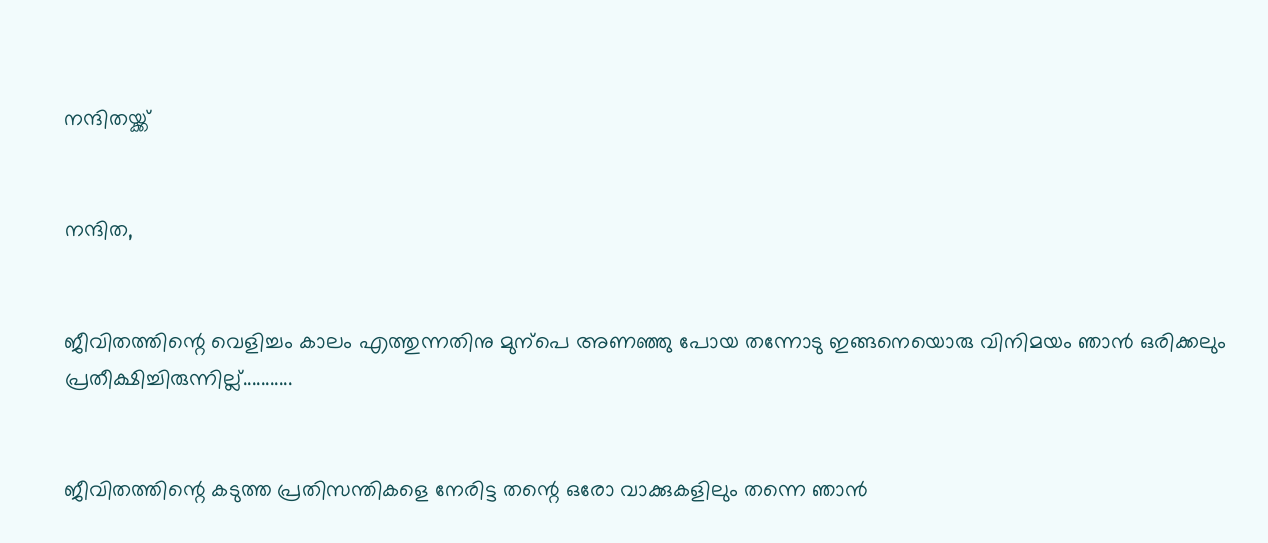നന്ദിതയ്ക്ക്


നന്ദിത,


ജീവിതത്തിന്റെ വെളിച്ചം കാലം എത്തുന്നതിനു മുന്പെ അണഞ്ഞു പോയ തന്നോടു ഇങ്ങനെയൊരു വിനിമയം ഞാന്‍ ഒരിക്കലും പ്രതീക്ഷിച്ചിരുന്നില്ല്...........


ജീവിതത്തിന്റെ കടുത്ത പ്രതിസന്തികളെ നേരിട്ട തന്റെ ഒരോ വാക്കുകളിലും തന്നെ ഞാന്‍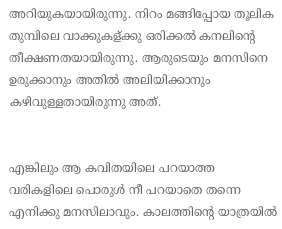അറിയുകയായിരുന്നു. നിറം മങ്ങിപ്പോയ തൂലിക തുമ്പിലെ വാക്കുകള്ക്കു ഒരിക്കല്‍ കനലിന്റെ തീക്ഷണതയായിരുന്നു. ആരുടെയും മനസിനെ ഉരുക്കാനും അതില്‍ അലിയിക്കാനും കഴിവുള്ളതായിരുന്നു അത്‌.


എങ്കിലും ആ കവിതയിലെ പറയാത്ത വരികളിലെ പൊരുള്‍ നീ പറയാതെ തന്നെ എനിക്കു മനസിലാവും. കാലത്തിന്റെ യാത്രയില്‍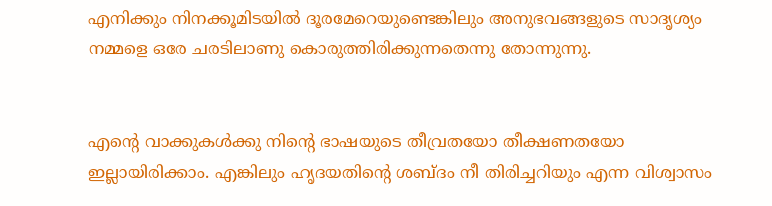എനിക്കും നിനക്കൂമിടയില്‍ ദൂരമേറെയുണ്ടെങ്കിലും അനുഭവങ്ങളുടെ സാദൃശ്യം നമ്മളെ ഒരേ ചരടിലാണു കൊരുത്തിരിക്കുന്നതെന്നു തോന്നുന്നു.


എന്റെ വാക്കുകള്‍ക്കു നിന്റെ ഭാഷയുടെ തീവ്രതയോ തീക്ഷണതയോ ഇല്ലായിരിക്കാം. എങ്കിലും ഹൃദയതിന്റെ ശബ്ദം നീ തിരിച്ചറിയും എന്ന വിശ്വാസം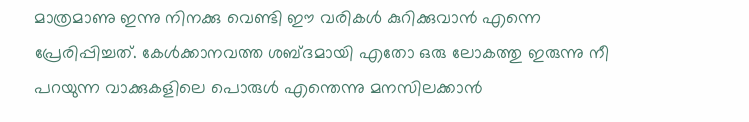മാത്രമാണു ഇന്നു നിനക്കു വെണ്ടി ഈ വരികള്‍ കുറിക്കുവാന്‍ എന്നെ പ്രേരിപ്പിച്ചത്‌. കേള്‍ക്കാനവത്ത ശബ്ദമായി എതോ ഒരു ലോകത്തു ഇരുന്നു നീ പറയുന്ന വാക്കുകളിലെ പൊരുള്‍ എന്തെന്നു മനസിലക്കാന്‍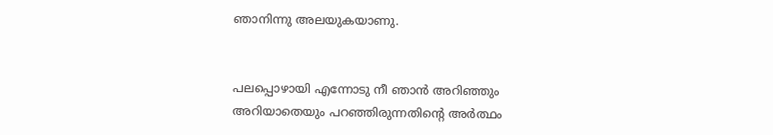ഞാനിന്നു അലയുകയാണു.


പലപ്പൊഴായി എന്നോടു നീ ഞാന്‍ അറിഞ്ഞും അറിയാതെയും പറഞ്ഞിരുന്നതിന്റെ അര്‍ത്ഥം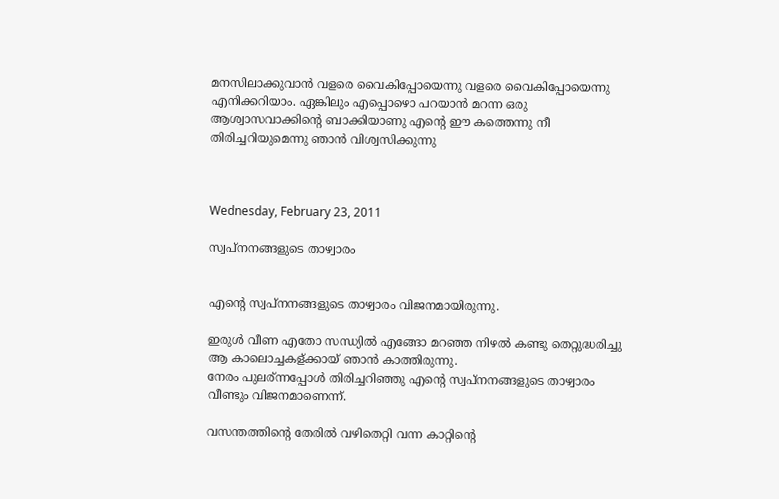മനസിലാക്കുവാന്‍ വളരെ വൈകിപ്പോയെന്നു വളരെ വൈകിപ്പോയെന്നു എനിക്കറിയാം. ഏങ്കിലും എപ്പൊഴൊ പറയാന്‍ മറന്ന ഒരു ആശ്വാസവാക്കിന്റെ ബാക്കിയാണു എന്റെ ഈ കത്തെന്നു നീ തിരിച്ചറിയുമെന്നു ഞാന്‍ വിശ്വസിക്കുന്നു



Wednesday, February 23, 2011

സ്വപ്നനങ്ങളുടെ താഴ്വാരം


എന്റെ സ്വപ്നനങ്ങളുടെ താഴ്വാരം വിജനമായിരുന്നു.

ഇരുള്‍ വീണ എതോ സന്ധ്യില്‍ എങ്ങോ മറഞ്ഞ നിഴല്‍ കണ്ടു തെറ്റുദ്ധരിച്ചു ആ കാലൊച്ചകള്ക്കായ് ഞാന്‍ കാത്തിരുന്നു.
നേരം പുലര്ന്നപ്പോള്‍ തിരിച്ചറിഞ്ഞു എന്റെ സ്വപ്നനങ്ങളുടെ താഴ്വാരം വീണ്ടും വിജനമാണെന്ന്.

വസന്തത്തിന്റെ തേരില്‍ വഴിതെറ്റി വന്ന കാറ്റിന്റെ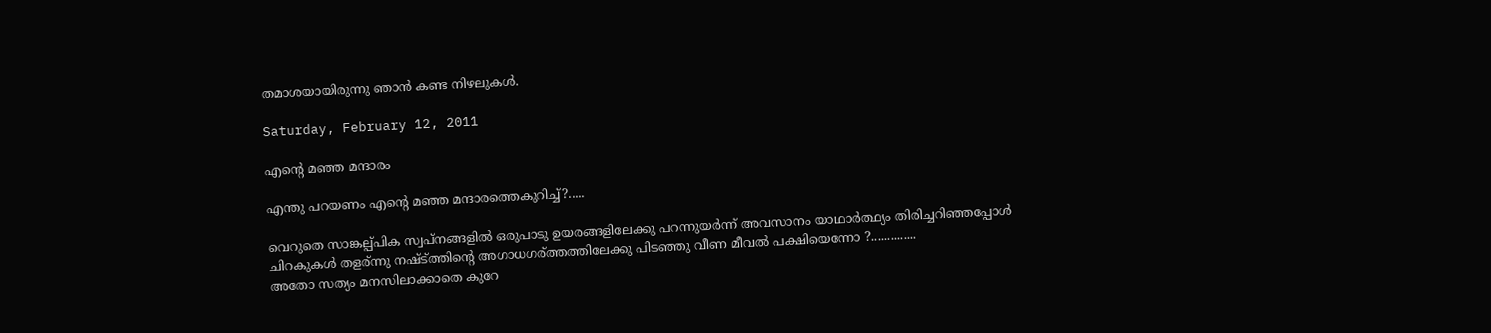തമാശയായിരുന്നു ഞാന്‍ കണ്ട നിഴലുകള്‍.

Saturday, February 12, 2011

എന്റെ മഞ്ഞ മന്ദാരം

എന്തു പറയണം എന്റെ മഞ്ഞ മന്ദാരത്തെകുറിച്ച്‌?.....

വെറുതെ സാങ്കല്പ്പിക സ്വപ്നങ്ങളില്‍ ഒരുപാടു ഉയരങ്ങളിലേക്കു പറന്നുയര്‍ന്ന്‌ അവസാനം യാഥാര്‍ത്ഥ്യം തിരിച്ചറിഞ്ഞപ്പോള്‍ ചിറകുകള്‍ തളര്ന്നു നഷ്ട്ത്തിന്റെ അഗാധഗര്ത്തത്തിലേക്കു പിടഞ്ഞു വീണ മീവല്‍ പക്ഷിയെന്നോ ?..............
അതോ സത്യം മനസിലാക്കാതെ കുറേ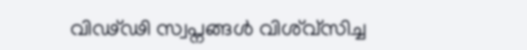വിഢ്ഢി സ്വപ്നങ്ങള്‍ വിശ്വ്സിച്ച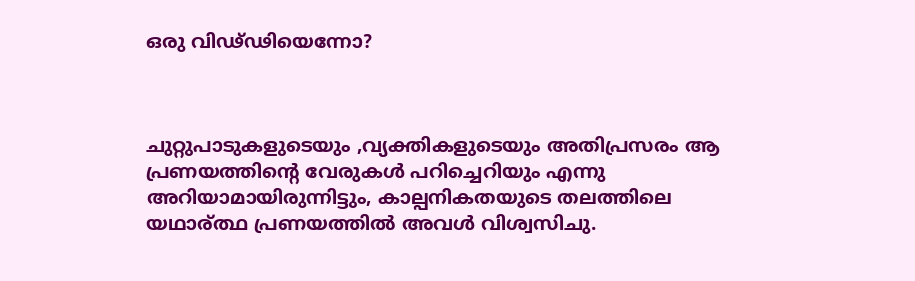ഒരു വിഢ്ഢിയെന്നോ?



ചുറ്റുപാടുകളുടെയും ,വ്യക്തികളുടെയും അതിപ്രസരം ആ പ്രണയത്തിന്റെ വേരുകള്‍ പറിച്ചെറിയും എന്നു അറിയാമായിരുന്നിട്ടും, കാല്പനികതയുടെ തലത്തിലെ യഥാര്ത്ഥ പ്രണയത്തില്‍ അവള്‍ വിശ്വസിചു.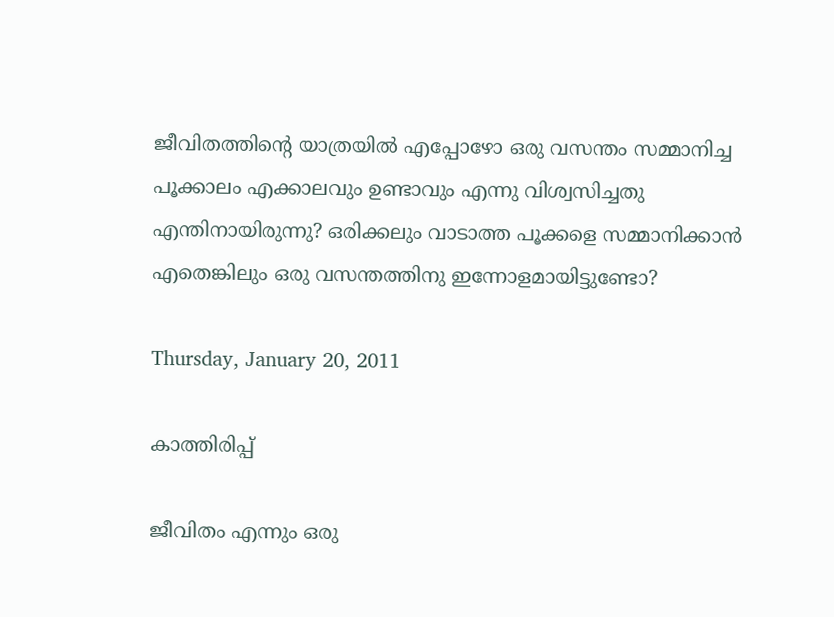ജീവിതത്തിന്റെ യാത്രയില്‍ എപ്പോഴോ ഒരു വസന്തം സമ്മാനിച്ച പൂക്കാലം എക്കാലവും ഉണ്ടാവും എന്നു വിശ്വസിച്ചതു എന്തിനായിരുന്നു? ഒരിക്കലും വാടാത്ത പൂക്കളെ സമ്മാനിക്കാന്‍ എതെങ്കിലും ഒരു വസന്തത്തിനു ഇന്നോളമായിട്ടുണ്ടോ?

Thursday, January 20, 2011

കാത്തിരിപ്പ്

ജീവിതം എന്നും ഒരു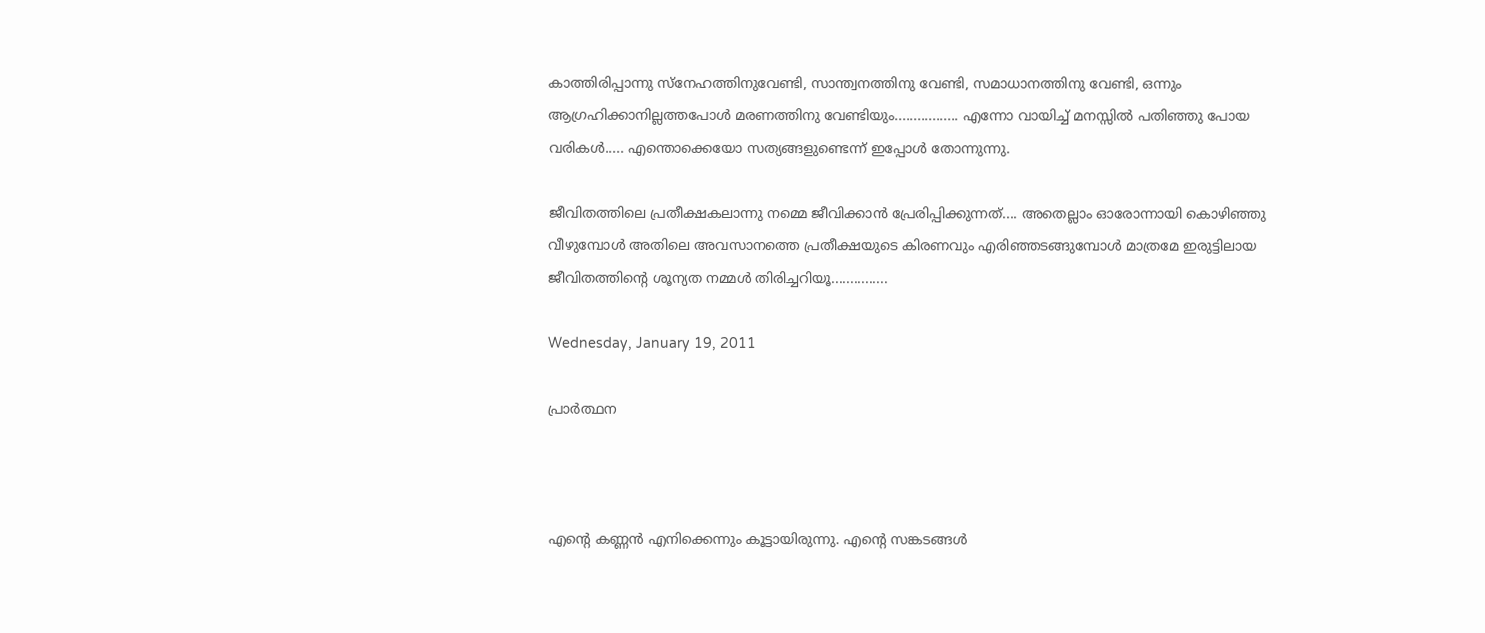കാത്തിരിപ്പാന്നു സ്നേഹത്തിനുവേണ്ടി, സാന്ത്വനത്തിനു വേണ്ടി, സമാധാനത്തിനു വേണ്ടി, ഒന്നും ആഗ്രഹിക്കാനില്ലത്തപോള്‍ മരണത്തിനു വേണ്ടിയും................. എന്നോ വായിച്ച് മനസ്സില്‍ പതിഞ്ഞു പോയ വരികള്‍..... എന്തൊക്കെയോ സത്യങ്ങളുണ്ടെന്ന് ഇപ്പോള്‍ തോന്നുന്നു.

ജീവിതത്തിലെ പ്രതീക്ഷകലാന്നു നമ്മെ ജീവിക്കാന്‍ പ്രേരിപ്പിക്കുന്നത്.... അതെല്ലാം ഓരോന്നായി കൊഴിഞ്ഞു വീഴുമ്പോള്‍ അതിലെ അവസാനത്തെ പ്രതീക്ഷയുടെ കിരണവും എരിഞ്ഞടങ്ങുമ്പോള്‍ മാത്രമേ ഇരുട്ടിലായ ജീവിതത്തിന്റെ ശൂന്യത നമ്മള്‍ തിരിച്ചറിയൂ...............

Wednesday, January 19, 2011

പ്രാര്‍ത്ഥന



എന്റെ കണ്ണന്‍ എനിക്കെന്നും കൂട്ടായിരുന്നു. എന്റെ സങ്കടങ്ങള്‍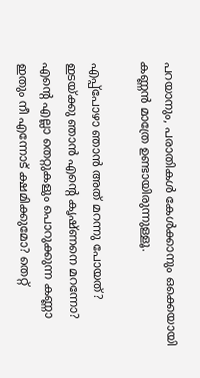പറയാനും, പരാതികള്‍ കേള്‍ക്കാനും ഒക്കെയായി കണ്ണന്‍ മാത്രേ ഉണ്ടായിരുന്നുള്ളൂ.

എപ്പ്പോഴാ ഞാന്‍ അത് മറന്നു പോയത്? ഇടയ്ക്കു ഞാന്‍ എന്റെ കൃഷ്ണനെ മറന്നോ? എന്റെ എല്ലാ തെറ്റുകളും പൊറുക്കുന്ന കണ്ണാ ഇതും നീ എന്നോട് ക്ഷമിക്കുമോ? തെറ്റ്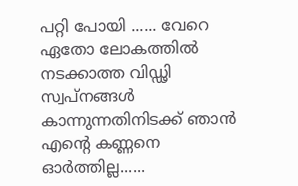പറ്റി പോയി ...... വേറെ ഏതോ ലോകത്തില്‍ നടക്കാത്ത വിഡ്ഢി സ്വപ്‌നങ്ങള്‍ കാന്നുന്നതിനിടക്ക് ഞാന്‍ എന്റെ കണ്ണനെ ഓര്‍ത്തില്ല......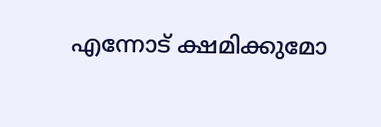എന്നോട് ക്ഷമിക്കുമോ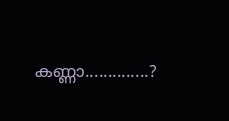കണ്ണാ..............?